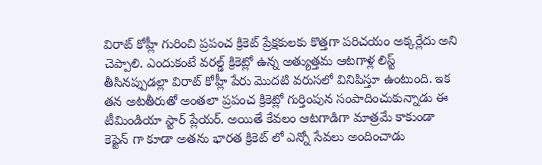విరాట్ కోహ్లీ గురించి ప్రపంచ క్రికెట్ ప్రేక్షకులకు కొత్తగా పరిచయం అక్కర్లేదు అని చెప్పాలి. ఎందుకంటే వరల్డ్ క్రికెట్లో ఉన్న అత్యుత్తమ ఆటగాళ్ల లిస్ట్ తీసినప్పుడల్లా విరాట్ కోహ్లీ పేరు మొదటి వరుసలో వినిపిస్తూ ఉంటుంది. ఇక తన అటతీరుతో అంతలా ప్రపంచ క్రికెట్లో గుర్తింపున సంపాదించుకున్నాడు ఈ టీమిండియా స్టార్ ప్లేయర్. అయితే కేవలం ఆటగాడిగా మాత్రమే కాకుండా కెప్టెన్ గా కూడా అతను భారత క్రికెట్ లో ఎన్నో సేవలు అందించాడు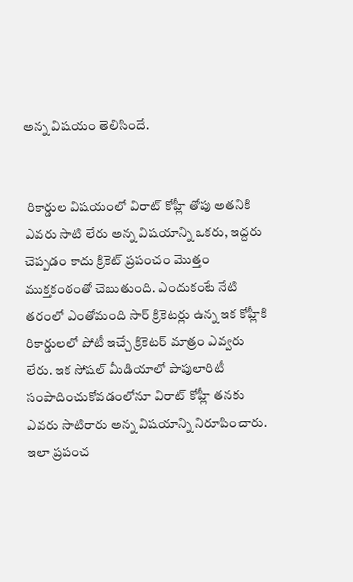అన్న విషయం తెలిసిందే.


 రికార్డుల విషయంలో విరాట్ కోహ్లీ తోపు అతనికి ఎవరు సాటి లేరు అన్న విషయాన్ని ఒకరు, ఇద్దరు చెప్పడం కాదు క్రికెట్ ప్రపంచం మొత్తం ముక్తకంఠంతో చెబుతుంది. ఎందుకంటే నేటి తరంలో ఎంతోమంది సార్ క్రికెటర్లు ఉన్న ఇక కోహ్లీకి రికార్డులలో పోటీ ఇచ్చే క్రికెటర్ మాత్రం ఎవ్వరు లేరు. ఇక సోషల్ మీడియాలో పాపులారిటీ సంపాదించుకోవడంలోనూ విరాట్ కోహ్లీ తనకు ఎవరు సాటిరారు అన్న విషయాన్ని నిరూపించారు. ఇలా ప్రపంచ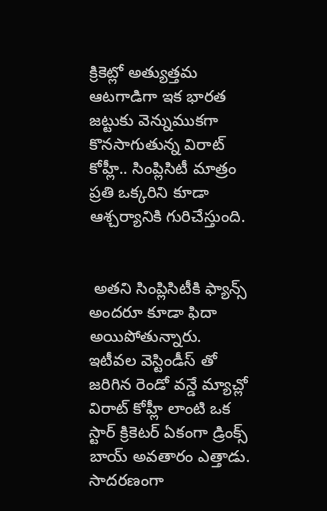క్రికెట్లో అత్యుత్తమ ఆటగాడిగా ఇక భారత జట్టుకు వెన్నుముకగా కొనసాగుతున్న విరాట్ కోహ్లీ.. సింప్లిసిటీ మాత్రం ప్రతి ఒక్కరిని కూడా ఆశ్చర్యానికి గురిచేస్తుంది.


 అతని సింప్లిసిటీకి ఫ్యాన్స్ అందరూ కూడా ఫిదా అయిపోతున్నారు. ఇటీవల వెస్టిండీస్ తో జరిగిన రెండో వన్డే మ్యాచ్లో విరాట్ కోహ్లీ లాంటి ఒక స్టార్ క్రికెటర్ ఏకంగా డ్రింక్స్ బాయ్ అవతారం ఎత్తాడు. సాదరణంగా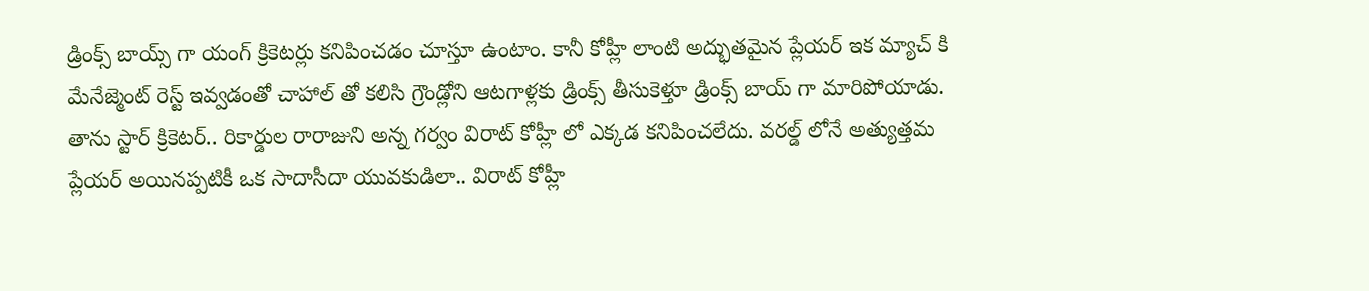డ్రింక్స్ బాయ్స్ గా యంగ్ క్రికెటర్లు కనిపించడం చూస్తూ ఉంటాం. కానీ కోహ్లీ లాంటి అద్భుతమైన ప్లేయర్ ఇక మ్యాచ్ కి మేనేజ్మెంట్ రెస్ట్ ఇవ్వడంతో చాహాల్ తో కలిసి గ్రౌండ్లోని ఆటగాళ్లకు డ్రింక్స్ తీసుకెళ్తూ డ్రింక్స్ బాయ్ గా మారిపోయాడు. తాను స్టార్ క్రికెటర్.. రికార్డుల రారాజుని అన్న గర్వం విరాట్ కోహ్లీ లో ఎక్కడ కనిపించలేదు. వరల్డ్ లోనే అత్యుత్తమ ప్లేయర్ అయినప్పటికీ ఒక సాదాసీదా యువకుడిలా.. విరాట్ కోహ్లీ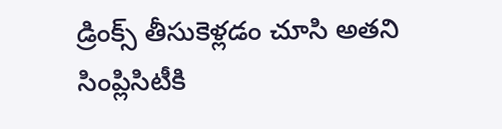డ్రింక్స్ తీసుకెళ్లడం చూసి అతని సింప్లిసిటీకి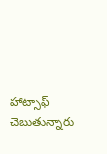హాట్సాఫ్ చెబుతున్నారు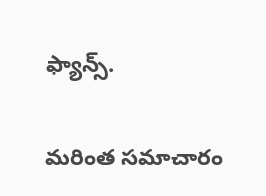ఫ్యాన్స్.

మరింత సమాచారం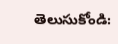తెలుసుకోండి: